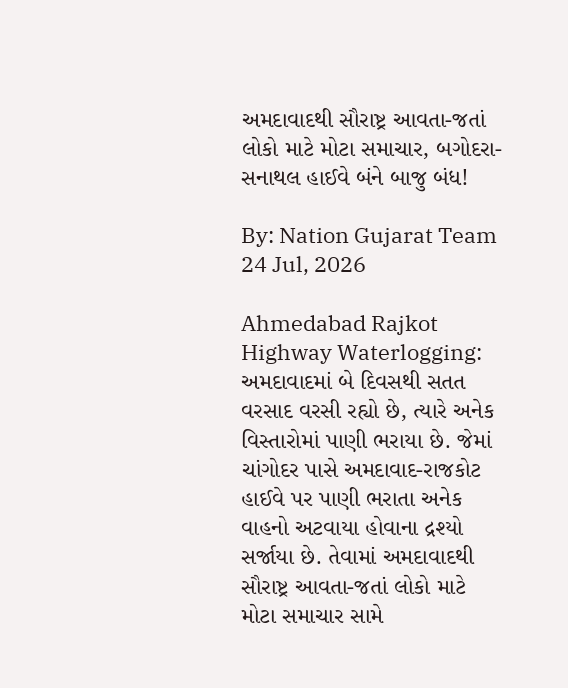અમદાવાદથી સૌરાષ્ટ્ર આવતા-જતાં લોકો માટે મોટા સમાચાર, બગોદરા-સનાથલ હાઈવે બંને બાજુ બંધ!

By: Nation Gujarat Team
24 Jul, 2026

Ahmedabad Rajkot Highway Waterlogging: અમદાવાદમાં બે દિવસથી સતત વરસાદ વરસી રહ્યો છે, ત્યારે અનેક વિસ્તારોમાં પાણી ભરાયા છે. જેમાં ચાંગોદર પાસે અમદાવાદ-રાજકોટ હાઈવે પર પાણી ભરાતા અનેક વાહનો અટવાયા હોવાના દ્રશ્યો સર્જાયા છે. તેવામાં અમદાવાદથી સૌરાષ્ટ્ર આવતા-જતાં લોકો માટે મોટા સમાચાર સામે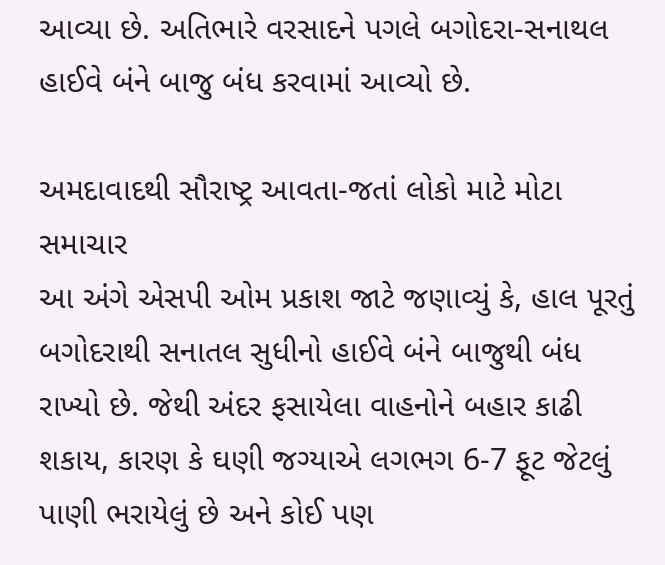આવ્યા છે. અતિભારે વરસાદને પગલે બગોદરા-સનાથલ હાઈવે બંને બાજુ બંધ કરવામાં આવ્યો છે.

અમદાવાદથી સૌરાષ્ટ્ર આવતા-જતાં લોકો માટે મોટા સમાચાર
આ અંગે એસપી ઓમ પ્રકાશ જાટે જણાવ્યું કે, હાલ પૂરતું બગોદરાથી સનાતલ સુધીનો હાઈવે બંને બાજુથી બંધ રાખ્યો છે. જેથી અંદર ફસાયેલા વાહનોને બહાર કાઢી શકાય, કારણ કે ઘણી જગ્યાએ લગભગ 6-7 ફૂટ જેટલું પાણી ભરાયેલું છે અને કોઈ પણ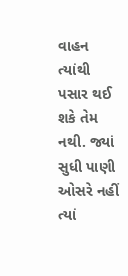વાહન ત્યાંથી પસાર થઈ શકે તેમ નથી. જ્યાં સુધી પાણી ઓસરે નહીં ત્યાં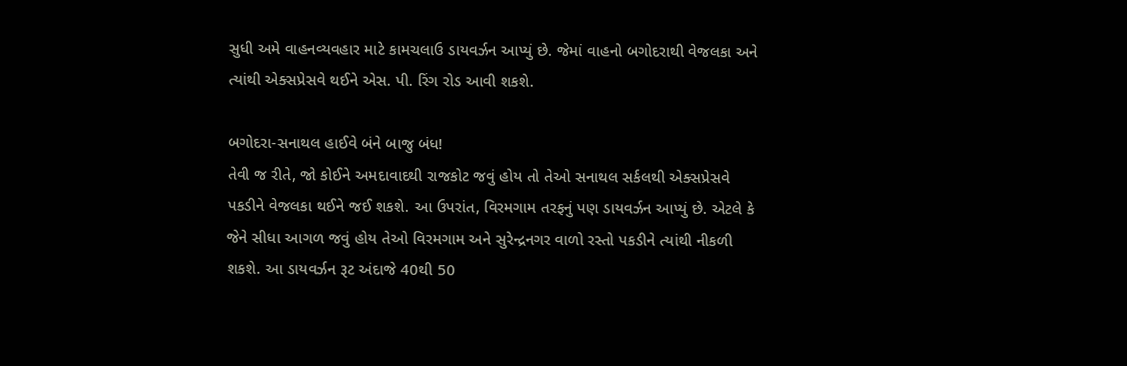સુધી અમે વાહનવ્યવહાર માટે કામચલાઉ ડાયવર્ઝન આપ્યું છે. જેમાં વાહનો બગોદરાથી વેજલકા અને ત્યાંથી એક્સપ્રેસવે થઈને એસ. પી. રિંગ રોડ આવી શકશે.

બગોદરા-સનાથલ હાઈવે બંને બાજુ બંધ!
તેવી જ રીતે, જો કોઈને અમદાવાદથી રાજકોટ જવું હોય તો તેઓ સનાથલ સર્કલથી એક્સપ્રેસવે પકડીને વેજલકા થઈને જઈ શકશે. આ ઉપરાંત, વિરમગામ તરફનું પણ ડાયવર્ઝન આપ્યું છે. એટલે કે જેને સીધા આગળ જવું હોય તેઓ વિરમગામ અને સુરેન્દ્રનગર વાળો રસ્તો પકડીને ત્યાંથી નીકળી શકશે. આ ડાયવર્ઝન રૂટ અંદાજે 40થી 50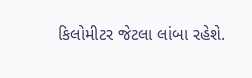કિલોમીટર જેટલા લાંબા રહેશે.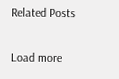Related Posts

Load more